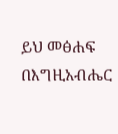ይህ መፅሐፍ በእግዚአብሔር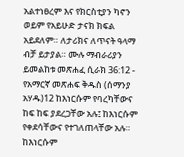አልተነፀረም እና የክርስቲያን ካኖን ወይም የአይሁድ ታናክ ክፍል አይደለም። ለታሪክና ለጥናት ዓላማ ብቻ ይታያል። ሙሉ ማብራሪያን ይመልከቱ መጽሐፈ ሲራክ 36:12 - የአማርኛ መጽሐፍ ቅዱስ (ሰማንያ አሃዱ)12 ከእነርሱም የባረካቸውና ከፍ ከፍ ያደረጋቸው አሉ፤ ከእነርሱም የቀደሳቸውና የተገለጠላቸው አሉ። ከእነርሱም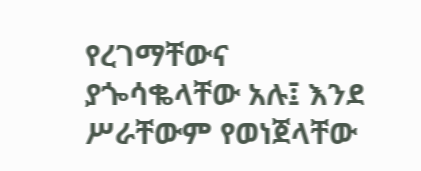የረገማቸውና ያጐሳቈላቸው አሉ፤ እንደ ሥራቸውም የወነጀላቸው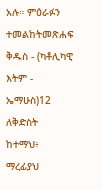አሉ። ምዕራፉን ተመልከትመጽሐፍ ቅዱስ - (ካቶሊካዊ እትም - ኤማሁስ)12 ለቅድስት ከተማህ፥ ማረፊያህ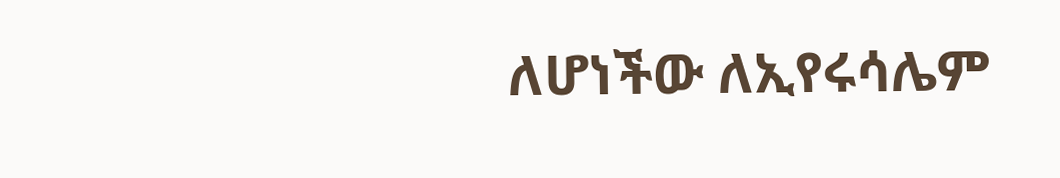ለሆነችው ለኢየሩሳሌም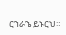ርኀራኄ ይኑርህ።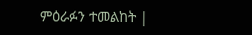ምዕራፉን ተመልከት |